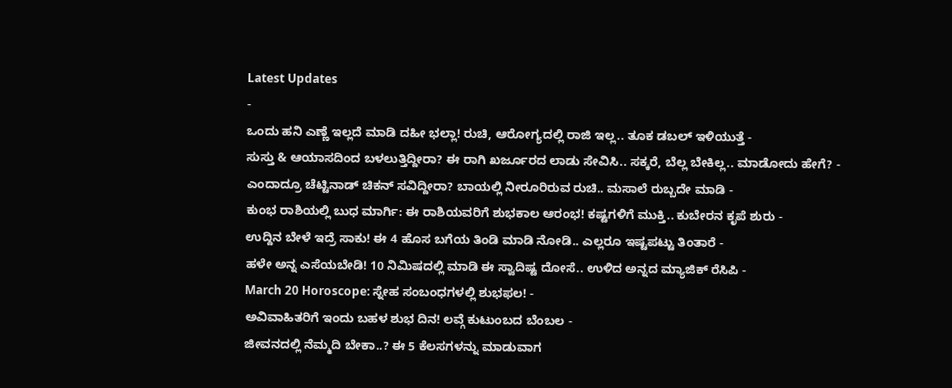Latest Updates
-
ಒಂದು ಹನಿ ಎಣ್ಣೆ ಇಲ್ಲದೆ ಮಾಡಿ ದಹೀ ಭಲ್ಲಾ! ರುಚಿ, ಆರೋಗ್ಯದಲ್ಲಿ ರಾಜಿ ಇಲ್ಲ.. ತೂಕ ಡಬಲ್ ಇಳಿಯುತ್ತೆ -
ಸುಸ್ತು & ಆಯಾಸದಿಂದ ಬಳಲುತ್ತಿದ್ದೀರಾ? ಈ ರಾಗಿ ಖರ್ಜೂರದ ಲಾಡು ಸೇವಿಸಿ.. ಸಕ್ಕರೆ, ಬೆಲ್ಲ ಬೇಕಿಲ್ಲ.. ಮಾಡೋದು ಹೇಗೆ? -
ಎಂದಾದ್ರೂ ಚೆಟ್ಟಿನಾಡ್ ಚಿಕನ್ ಸವಿದ್ದೀರಾ? ಬಾಯಲ್ಲಿ ನೀರೂರಿರುವ ರುಚಿ.. ಮಸಾಲೆ ರುಬ್ಬದೇ ಮಾಡಿ -
ಕುಂಭ ರಾಶಿಯಲ್ಲಿ ಬುಧ ಮಾರ್ಗಿ: ಈ ರಾಶಿಯವರಿಗೆ ಶುಭಕಾಲ ಆರಂಭ! ಕಷ್ಟಗಳಿಗೆ ಮುಕ್ತಿ.. ಕುಬೇರನ ಕೃಪೆ ಶುರು -
ಉದ್ದಿನ ಬೇಳೆ ಇದ್ರೆ ಸಾಕು! ಈ 4 ಹೊಸ ಬಗೆಯ ತಿಂಡಿ ಮಾಡಿ ನೋಡಿ.. ಎಲ್ಲರೂ ಇಷ್ಟಪಟ್ಟು ತಿಂತಾರೆ -
ಹಳೇ ಅನ್ನ ಎಸೆಯಬೇಡಿ! 10 ನಿಮಿಷದಲ್ಲಿ ಮಾಡಿ ಈ ಸ್ವಾದಿಷ್ಟ ದೋಸೆ.. ಉಳಿದ ಅನ್ನದ ಮ್ಯಾಜಿಕ್ ರೆಸಿಪಿ -
March 20 Horoscope: ಸ್ನೇಹ ಸಂಬಂಧಗಳಲ್ಲಿ ಶುಭಫಲ! -
ಅವಿವಾಹಿತರಿಗೆ ಇಂದು ಬಹಳ ಶುಭ ದಿನ! ಲವ್ಗೆ ಕುಟುಂಬದ ಬೆಂಬಲ -
ಜೀವನದಲ್ಲಿ ನೆಮ್ಮದಿ ಬೇಕಾ..? ಈ 5 ಕೆಲಸಗಳನ್ನು ಮಾಡುವಾಗ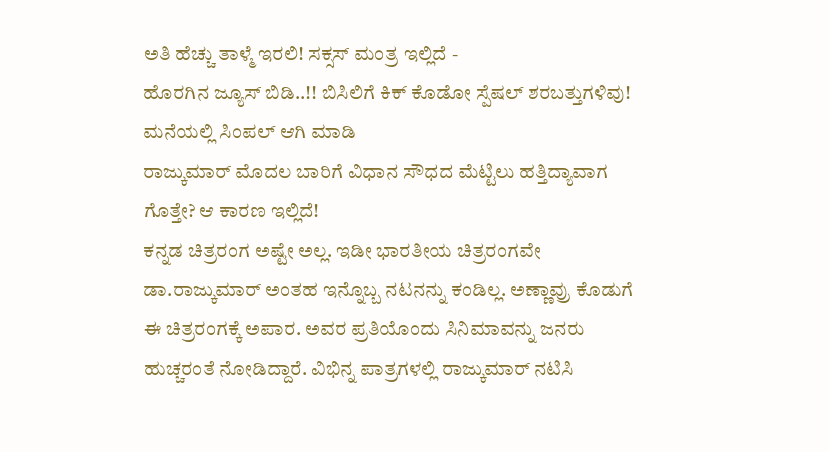ಅತಿ ಹೆಚ್ಚು ತಾಳ್ಮೆ ಇರಲಿ! ಸಕ್ಸಸ್ ಮಂತ್ರ ಇಲ್ಲಿದೆ -
ಹೊರಗಿನ ಜ್ಯೂಸ್ ಬಿಡಿ..!! ಬಿಸಿಲಿಗೆ ಕಿಕ್ ಕೊಡೋ ಸ್ಪೆಷಲ್ ಶರಬತ್ತುಗಳಿವು! ಮನೆಯಲ್ಲಿ ಸಿಂಪಲ್ ಆಗಿ ಮಾಡಿ
ರಾಜ್ಕುಮಾರ್ ಮೊದಲ ಬಾರಿಗೆ ವಿಧಾನ ಸೌಧದ ಮೆಟ್ಟಿಲು ಹತ್ತಿದ್ಯಾವಾಗ ಗೊತ್ತೇ? ಆ ಕಾರಣ ಇಲ್ಲಿದೆ!
ಕನ್ನಡ ಚಿತ್ರರಂಗ ಅಷ್ಟೇ ಅಲ್ಲ. ಇಡೀ ಭಾರತೀಯ ಚಿತ್ರರಂಗವೇ ಡಾ.ರಾಜ್ಕುಮಾರ್ ಅಂತಹ ಇನ್ನೊಬ್ಬ ನಟನನ್ನು ಕಂಡಿಲ್ಲ. ಅಣ್ಣಾವ್ರು ಕೊಡುಗೆ ಈ ಚಿತ್ರರಂಗಕ್ಕೆ ಅಪಾರ. ಅವರ ಪ್ರತಿಯೊಂದು ಸಿನಿಮಾವನ್ನು ಜನರು ಹುಚ್ಚರಂತೆ ನೋಡಿದ್ದಾರೆ. ವಿಭಿನ್ನ ಪಾತ್ರಗಳಲ್ಲಿ ರಾಜ್ಕುಮಾರ್ ನಟಿಸಿ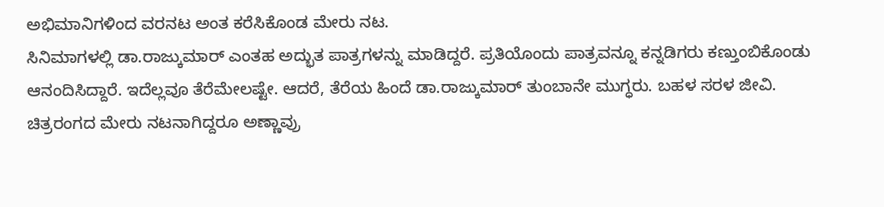ಅಭಿಮಾನಿಗಳಿಂದ ವರನಟ ಅಂತ ಕರೆಸಿಕೊಂಡ ಮೇರು ನಟ.
ಸಿನಿಮಾಗಳಲ್ಲಿ ಡಾ.ರಾಜ್ಕುಮಾರ್ ಎಂತಹ ಅದ್ಭುತ ಪಾತ್ರಗಳನ್ನು ಮಾಡಿದ್ದರೆ. ಪ್ರತಿಯೊಂದು ಪಾತ್ರವನ್ನೂ ಕನ್ನಡಿಗರು ಕಣ್ತುಂಬಿಕೊಂಡು ಆನಂದಿಸಿದ್ದಾರೆ. ಇದೆಲ್ಲವೂ ತೆರೆಮೇಲಷ್ಟೇ. ಆದರೆ, ತೆರೆಯ ಹಿಂದೆ ಡಾ.ರಾಜ್ಕುಮಾರ್ ತುಂಬಾನೇ ಮುಗ್ಧರು. ಬಹಳ ಸರಳ ಜೀವಿ. ಚಿತ್ರರಂಗದ ಮೇರು ನಟನಾಗಿದ್ದರೂ ಅಣ್ಣಾವ್ರು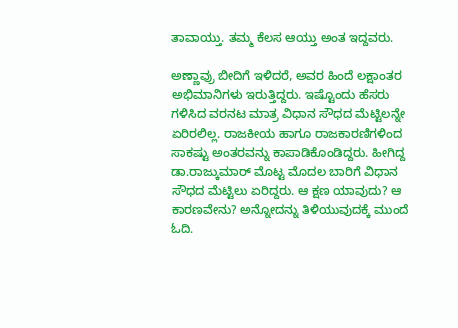ತಾವಾಯ್ತು. ತಮ್ಮ ಕೆಲಸ ಆಯ್ತು ಅಂತ ಇದ್ದವರು.

ಅಣ್ಣಾವ್ರು ಬೀದಿಗೆ ಇಳಿದರೆ, ಅವರ ಹಿಂದೆ ಲಕ್ಷಾಂತರ ಅಭಿಮಾನಿಗಳು ಇರುತ್ತಿದ್ದರು. ಇಷ್ಟೊಂದು ಹೆಸರು ಗಳಿಸಿದ ವರನಟ ಮಾತ್ರ ವಿಧಾನ ಸೌಧದ ಮೆಟ್ಟಿಲನ್ನೇ ಏರಿರಲಿಲ್ಲ. ರಾಜಕೀಯ ಹಾಗೂ ರಾಜಕಾರಣಿಗಳಿಂದ ಸಾಕಷ್ಟು ಅಂತರವನ್ನು ಕಾಪಾಡಿಕೊಂಡಿದ್ದರು. ಹೀಗಿದ್ದ ಡಾ.ರಾಜ್ಕುಮಾರ್ ಮೊಟ್ಟ ಮೊದಲ ಬಾರಿಗೆ ವಿಧಾನ ಸೌಧದ ಮೆಟ್ಟಿಲು ಏರಿದ್ದರು. ಆ ಕ್ಷಣ ಯಾವುದು? ಆ ಕಾರಣವೇನು? ಅನ್ನೋದನ್ನು ತಿಳಿಯುವುದಕ್ಕೆ ಮುಂದೆ ಓದಿ.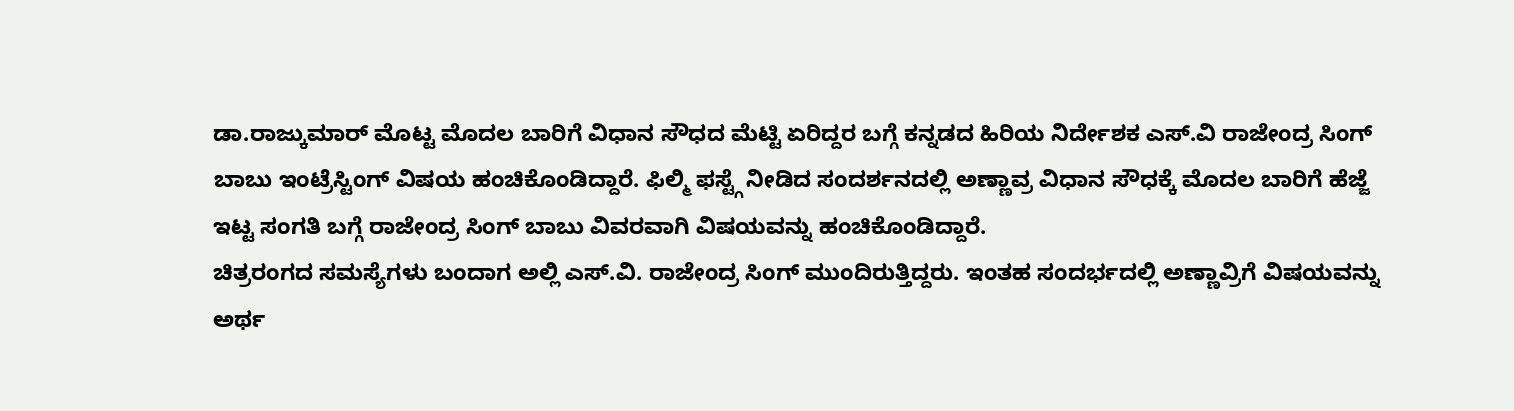ಡಾ.ರಾಜ್ಕುಮಾರ್ ಮೊಟ್ಟ ಮೊದಲ ಬಾರಿಗೆ ವಿಧಾನ ಸೌಧದ ಮೆಟ್ಟಿ ಏರಿದ್ದರ ಬಗ್ಗೆ ಕನ್ನಡದ ಹಿರಿಯ ನಿರ್ದೇಶಕ ಎಸ್.ವಿ ರಾಜೇಂದ್ರ ಸಿಂಗ್ ಬಾಬು ಇಂಟ್ರೆಸ್ಟಿಂಗ್ ವಿಷಯ ಹಂಚಿಕೊಂಡಿದ್ದಾರೆ. ಫಿಲ್ಮಿ ಫಸ್ಟ್ಗೆ ನೀಡಿದ ಸಂದರ್ಶನದಲ್ಲಿ ಅಣ್ಣಾವ್ರ ವಿಧಾನ ಸೌಧಕ್ಕೆ ಮೊದಲ ಬಾರಿಗೆ ಹೆಜ್ಜೆ ಇಟ್ಟ ಸಂಗತಿ ಬಗ್ಗೆ ರಾಜೇಂದ್ರ ಸಿಂಗ್ ಬಾಬು ವಿವರವಾಗಿ ವಿಷಯವನ್ನು ಹಂಚಿಕೊಂಡಿದ್ದಾರೆ.
ಚಿತ್ರರಂಗದ ಸಮಸ್ಯೆಗಳು ಬಂದಾಗ ಅಲ್ಲಿ ಎಸ್.ವಿ. ರಾಜೇಂದ್ರ ಸಿಂಗ್ ಮುಂದಿರುತ್ತಿದ್ದರು. ಇಂತಹ ಸಂದರ್ಭದಲ್ಲಿ ಅಣ್ಣಾವ್ರಿಗೆ ವಿಷಯವನ್ನು ಅರ್ಥ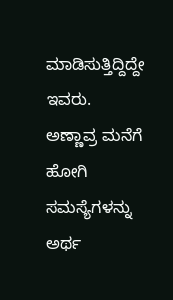ಮಾಡಿಸುತ್ತಿದ್ದಿದ್ದೇ ಇವರು. ಅಣ್ಣಾವ್ರ ಮನೆಗೆ ಹೋಗಿ ಸಮಸ್ಯೆಗಳನ್ನು ಅರ್ಥ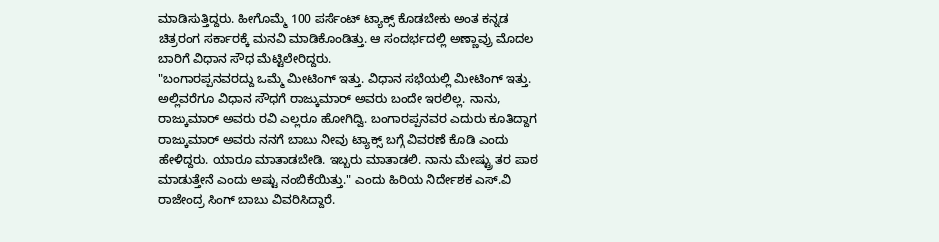ಮಾಡಿಸುತ್ತಿದ್ದರು. ಹೀಗೊಮ್ಮೆ 100 ಪರ್ಸೆಂಟ್ ಟ್ಯಾಕ್ಸ್ ಕೊಡಬೇಕು ಅಂತ ಕನ್ನಡ ಚಿತ್ರರಂಗ ಸರ್ಕಾರಕ್ಕೆ ಮನವಿ ಮಾಡಿಕೊಂಡಿತ್ತು. ಆ ಸಂದರ್ಭದಲ್ಲಿ ಅಣ್ಣಾವ್ರು ಮೊದಲ ಬಾರಿಗೆ ವಿಧಾನ ಸೌಧ ಮೆಟ್ಟಿಲೇರಿದ್ದರು.
"ಬಂಗಾರಪ್ಪನವರದ್ದು ಒಮ್ಮೆ ಮೀಟಿಂಗ್ ಇತ್ತು. ವಿಧಾನ ಸಭೆಯಲ್ಲಿ ಮೀಟಿಂಗ್ ಇತ್ತು. ಅಲ್ಲಿವರೆಗೂ ವಿಧಾನ ಸೌಧಗೆ ರಾಜ್ಕುಮಾರ್ ಅವರು ಬಂದೇ ಇರಲಿಲ್ಲ. ನಾನು, ರಾಜ್ಕುಮಾರ್ ಅವರು ರವಿ ಎಲ್ಲರೂ ಹೋಗಿದ್ವಿ. ಬಂಗಾರಪ್ಪನವರ ಎದುರು ಕೂತಿದ್ದಾಗ ರಾಜ್ಕುಮಾರ್ ಅವರು ನನಗೆ ಬಾಬು ನೀವು ಟ್ಯಾಕ್ಸ್ ಬಗ್ಗೆ ವಿವರಣೆ ಕೊಡಿ ಎಂದು ಹೇಳಿದ್ದರು. ಯಾರೂ ಮಾತಾಡಬೇಡಿ. ಇಬ್ಬರು ಮಾತಾಡಲಿ. ನಾನು ಮೇಷ್ಟ್ರು ತರ ಪಾಠ ಮಾಡುತ್ತೇನೆ ಎಂದು ಅಷ್ಟು ನಂಬಿಕೆಯಿತ್ತು." ಎಂದು ಹಿರಿಯ ನಿರ್ದೇಶಕ ಎಸ್.ವಿ ರಾಜೇಂದ್ರ ಸಿಂಗ್ ಬಾಬು ವಿವರಿಸಿದ್ದಾರೆ.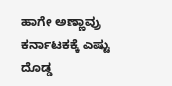ಹಾಗೇ ಅಣ್ಣಾವ್ರು ಕರ್ನಾಟಕಕ್ಕೆ ಎಷ್ಟು ದೊಡ್ಡ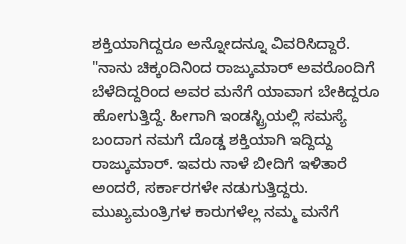ಶಕ್ತಿಯಾಗಿದ್ದರೂ ಅನ್ನೋದನ್ನೂ ವಿವರಿಸಿದ್ದಾರೆ. "ನಾನು ಚಿಕ್ಕಂದಿನಿಂದ ರಾಜ್ಕುಮಾರ್ ಅವರೊಂದಿಗೆ ಬೆಳೆದಿದ್ದರಿಂದ ಅವರ ಮನೆಗೆ ಯಾವಾಗ ಬೇಕಿದ್ದರೂ ಹೋಗುತ್ತಿದ್ದೆ. ಹೀಗಾಗಿ ಇಂಡಸ್ಟ್ರಿಯಲ್ಲಿ ಸಮಸ್ಯೆ ಬಂದಾಗ ನಮಗೆ ದೊಡ್ಡ ಶಕ್ತಿಯಾಗಿ ಇದ್ದಿದ್ದು ರಾಜ್ಕುಮಾರ್. ಇವರು ನಾಳೆ ಬೀದಿಗೆ ಇಳಿತಾರೆ ಅಂದರೆ, ಸರ್ಕಾರಗಳೇ ನಡುಗುತ್ತಿದ್ದರು. ಮುಖ್ಯಮಂತ್ರಿಗಳ ಕಾರುಗಳೆಲ್ಲ ನಮ್ಮ ಮನೆಗೆ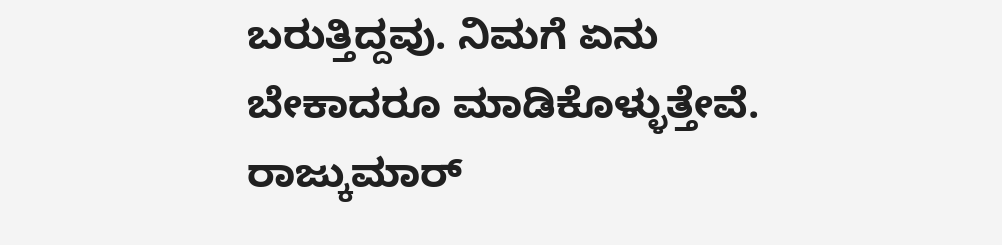ಬರುತ್ತಿದ್ದವು. ನಿಮಗೆ ಏನು ಬೇಕಾದರೂ ಮಾಡಿಕೊಳ್ಳುತ್ತೇವೆ. ರಾಜ್ಕುಮಾರ್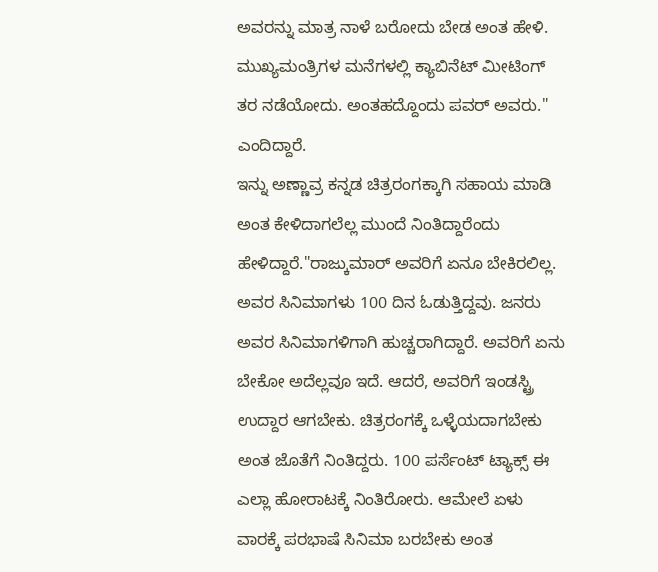ಅವರನ್ನು ಮಾತ್ರ ನಾಳೆ ಬರೋದು ಬೇಡ ಅಂತ ಹೇಳಿ. ಮುಖ್ಯಮಂತ್ರಿಗಳ ಮನೆಗಳಲ್ಲಿ ಕ್ಯಾಬಿನೆಟ್ ಮೀಟಿಂಗ್ ತರ ನಡೆಯೋದು. ಅಂತಹದ್ದೊಂದು ಪವರ್ ಅವರು." ಎಂದಿದ್ದಾರೆ.
ಇನ್ನು ಅಣ್ಣಾವ್ರ ಕನ್ನಡ ಚಿತ್ರರಂಗಕ್ಕಾಗಿ ಸಹಾಯ ಮಾಡಿ ಅಂತ ಕೇಳಿದಾಗಲೆಲ್ಲ ಮುಂದೆ ನಿಂತಿದ್ದಾರೆಂದು ಹೇಳಿದ್ದಾರೆ."ರಾಜ್ಕುಮಾರ್ ಅವರಿಗೆ ಏನೂ ಬೇಕಿರಲಿಲ್ಲ. ಅವರ ಸಿನಿಮಾಗಳು 100 ದಿನ ಓಡುತ್ತಿದ್ದವು. ಜನರು ಅವರ ಸಿನಿಮಾಗಳಿಗಾಗಿ ಹುಚ್ಚರಾಗಿದ್ದಾರೆ. ಅವರಿಗೆ ಏನು ಬೇಕೋ ಅದೆಲ್ಲವೂ ಇದೆ. ಆದರೆ, ಅವರಿಗೆ ಇಂಡಸ್ಟ್ರಿ ಉದ್ದಾರ ಆಗಬೇಕು. ಚಿತ್ರರಂಗಕ್ಕೆ ಒಳ್ಳೆಯದಾಗಬೇಕು ಅಂತ ಜೊತೆಗೆ ನಿಂತಿದ್ದರು. 100 ಪರ್ಸೆಂಟ್ ಟ್ಯಾಕ್ಸ್ ಈ ಎಲ್ಲಾ ಹೋರಾಟಕ್ಕೆ ನಿಂತಿರೋರು. ಆಮೇಲೆ ಏಳು ವಾರಕ್ಕೆ ಪರಭಾಷೆ ಸಿನಿಮಾ ಬರಬೇಕು ಅಂತ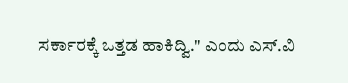ಸರ್ಕಾರಕ್ಕೆ ಒತ್ತಡ ಹಾಕಿದ್ವಿ." ಎಂದು ಎಸ್.ವಿ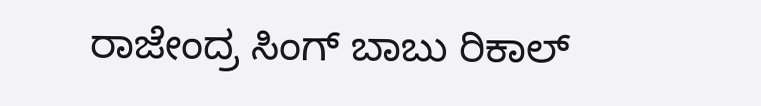ರಾಜೇಂದ್ರ ಸಿಂಗ್ ಬಾಬು ರಿಕಾಲ್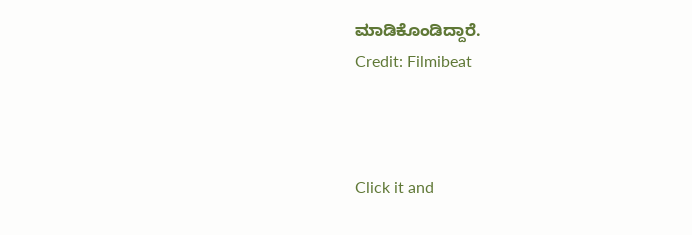ಮಾಡಿಕೊಂಡಿದ್ದಾರೆ.
Credit: Filmibeat



Click it and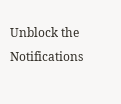Unblock the Notifications